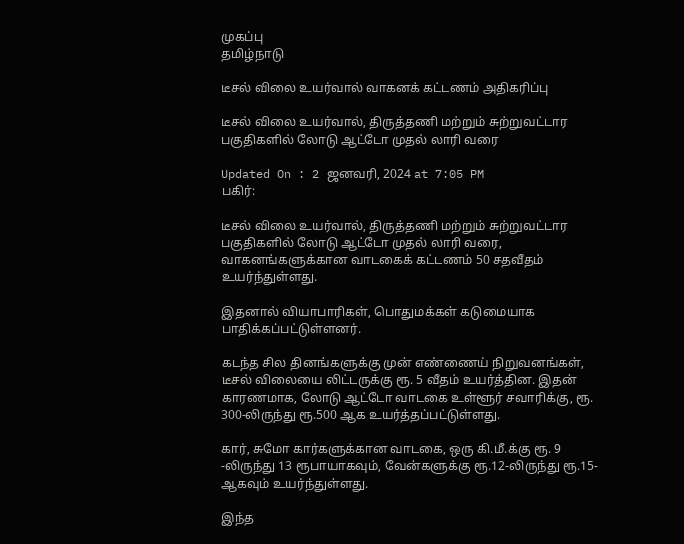முகப்பு
தமிழ்நாடு

டீசல் விலை உயர்வால் வாகனக் கட்டணம் அதிகரிப்பு

டீசல் விலை உயர்வால், திருத்தணி மற்றும் சுற்றுவட்டார பகுதிகளில் லோடு ஆட்டோ முதல் லாரி வரை

Updated On : 2 ஜனவரி, 2024 at 7:05 PM
பகிர்:

டீசல் விலை உயர்வால், திருத்தணி மற்றும் சுற்றுவட்டார பகுதிகளில் லோடு ஆட்டோ முதல் லாரி வரை, வாகனங்களுக்கான வாடகைக் கட்டணம் 50 சதவீதம் உயர்ந்துள்ளது.

இதனால் வியாபாரிகள், பொதுமக்கள் கடுமையாக பாதிக்கப்பட்டுள்ளனர்.

கடந்த சில தினங்களுக்கு முன் எண்ணைய் நிறுவனங்கள், டீசல் விலையை லிட்டருக்கு ரூ. 5 வீதம் உயர்த்தின. இதன் காரணமாக, லோடு ஆட்டோ வாடகை உள்ளூர் சவாரிக்கு, ரூ. 300-லிருந்து ரூ.500 ஆக உயர்த்தப்பட்டுள்ளது.

கார், சுமோ கார்களுக்கான வாடகை, ஒரு கி.மீ.க்கு ரூ. 9 -லிருந்து 13 ரூபாயாகவும், வேன்களுக்கு ரூ.12-லிருந்து ரூ.15-ஆகவும் உயர்ந்துள்ளது.

இந்த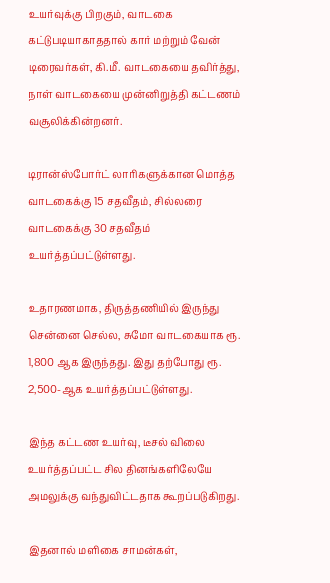உயர்வுக்கு பிறகும், வாடகை கட்டுபடியாகாததால் கார் மற்றும் வேன் டிரைவர்கள், கி.மீ. வாடகையை தவிர்த்து, நாள் வாடகையை முன்னிறுத்தி கட்டணம் வசூலிக்கின்றனர்.

டிரான்ஸ்போர்ட் லாரிகளுக்கான மொத்த வாடகைக்கு 15 சதவீதம், சில்லரை வாடகைக்கு 30 சதவீதம் உயர்த்தப்பட்டுள்ளது.

உதாரணமாக, திருத்தணியில் இருந்து சென்னை செல்ல, சுமோ வாடகையாக ரூ. 1,800 ஆக இருந்தது. இது தற்போது ரூ. 2,500-ஆக உயர்த்தப்பட்டுள்ளது.

இந்த கட்டண உயர்வு, டீசல் விலை உயர்த்தப்பட்ட சில தினங்களிலேயே அமலுக்கு வந்துவிட்டதாக கூறப்படுகிறது.

இதனால் மளிகை சாமன்கள்,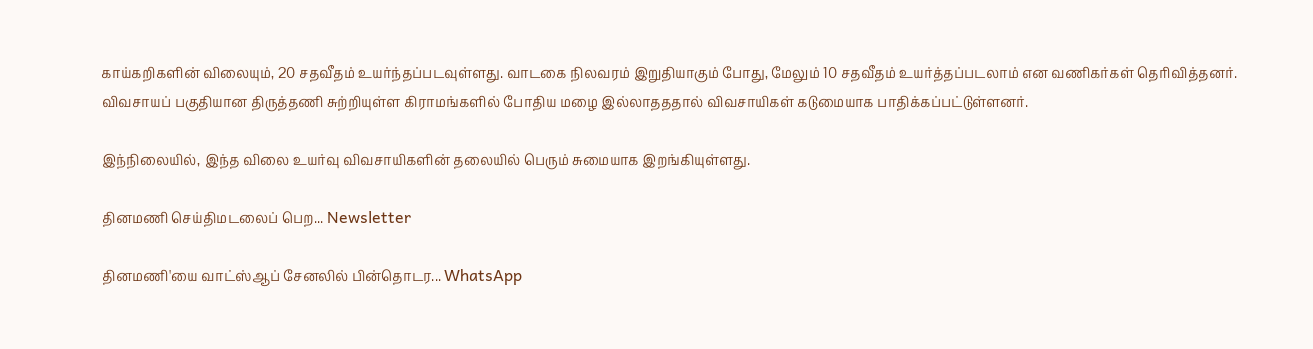காய்கறிகளின் விலையும், 20 சதவீதம் உயர்ந்தப்படவுள்ளது. வாடகை நிலவரம் இறுதியாகும் போது, மேலும் 10 சதவீதம் உயர்த்தப்படலாம் என வணிகர்கள் தெரிவித்தனர். விவசாயப் பகுதியான திருத்தணி சுற்றியுள்ள கிராமங்களில் போதிய மழை இல்லாதததால் விவசாயிகள் கடுமையாக பாதிக்கப்பட்டுள்ளனர்.

இந்நிலையில், இந்த விலை உயர்வு விவசாயிகளின் தலையில் பெரும் சுமையாக இறங்கியுள்ளது.

தினமணி செய்திமடலைப் பெற... Newsletter

தினமணி'யை வாட்ஸ்ஆப் சேனலில் பின்தொடர... WhatsApp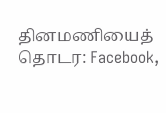தினமணியைத் தொடர: Facebook,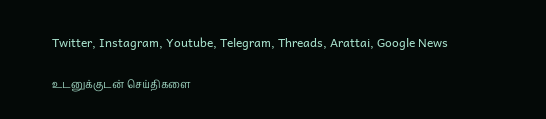Twitter, Instagram, Youtube, Telegram, Threads, Arattai, Google News

உடனுக்குடன் செய்திகளை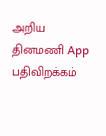அறிய தினமணி App பதிவிறக்கம்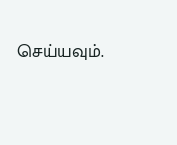செய்யவும்.